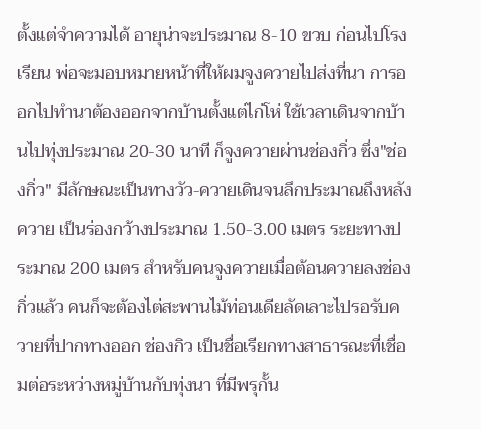ตั้งแต่จำความได้ อายุน่าจะประมาณ 8-10 ขวบ ก่อนไปโรงเรียน พ่อจะมอบหมายหน้าที่ให้ผมจูงควายไปส่งที่นา การออกไปทำนาต้องออกจากบ้านตั้งแต่ไก่โห่ ใช้เวลาเดินจากบ้านไปทุ่งประมาณ 20-30 นาที ก็จูงควายผ่านช่องกิ่ว ซึ่ง"ช่องกิ่ว" มีลักษณะเป็นทางวัว-ควายเดินจนลึกประมาณถึงหลังควาย เป็นร่องกว้างประมาณ 1.50-3.00 เมตร ระยะทางประมาณ 200 เมตร สำหรับคนจูงควายเมื่อต้อนควายลงช่องกิ่วแล้ว คนก็จะต้องไต่สะพานไม้ท่อนเดียลัดเลาะไปรอรับควายที่ปากทางออก ช่องกิว เป็นชื่อเรียกทางสาธารณะที่เชื่อมต่อระหว่างหมู่บ้านกับทุ่งนา ที่มีพรุกั้น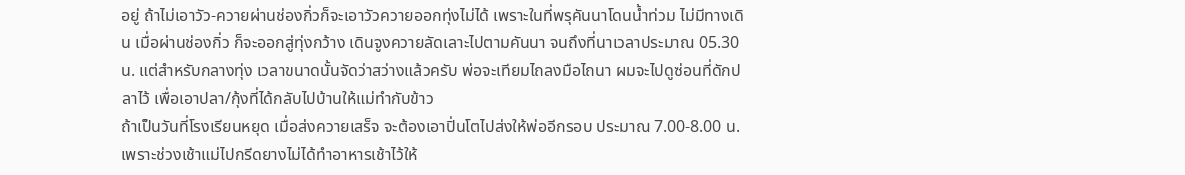อยู่ ถ้าไม่เอาวัว-ควายผ่านช่องกิ่วก็จะเอาวัวควายออกทุ่งไม่ได้ เพราะในที่พรุคันนาโดนน้ำท่วม ไม่มีทางเดิน เมื่อผ่านช่องกิ่ว ก็จะออกสู่ทุ่งกว้าง เดินจูงควายลัดเลาะไปตามคันนา จนถึงที่นาเวลาประมาณ 05.30 น. แต่สำหรับกลางทุ่ง เวลาขนาดนั้นจัดว่าสว่างแล้วครับ พ่อจะเทียมไถลงมือไถนา ผมจะไปดูซ่อนที่ดักปลาไว้ เพื่อเอาปลา/กุ้งที่ได้กลับไปบ้านให้แม่ทำกับข้าว
ถ้าเป็นวันที่โรงเรียนหยุด เมื่อส่งควายเสร็จ จะต้องเอาปิ่นโตไปส่งให้พ่ออีกรอบ ประมาณ 7.00-8.00 น. เพราะช่วงเช้าแม่ไปกรีดยางไม่ได้ทำอาหารเช้าไว้ให้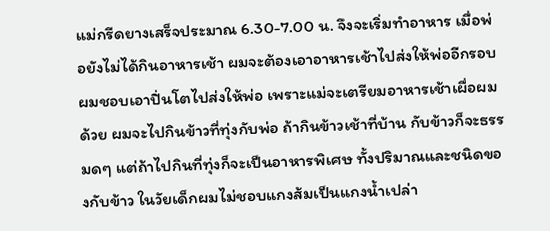แม่กรีดยางเสร็จประมาณ 6.30-7.00 น. จึงจะเริ่มทำอาหาร เมื่อพ่อยังไม่ได้กินอาหารเช้า ผมจะต้องเอาอาหารเช้าไปส่งให้พ่ออีกรอบ ผมชอบเอาปิ่นโตไปส่งให้พ่อ เพราะแม่จะเตรียมอาหารเช้าเผื่อผมด้วย ผมจะไปกินข้าวที่ทุ่งกับพ่อ ถ้ากินข้าวเช้าที่บ้าน กับข้าวก็จะธรรมดๆ แต่ถ้าไปกินที่ทุ่งก็จะเป็นอาหารพิเศษ ทั้งปริมาณและชนิดของกับข้าว ในวัยเด็กผมไม่ชอบแกงส้มเป็นแกงน้ำเปล่า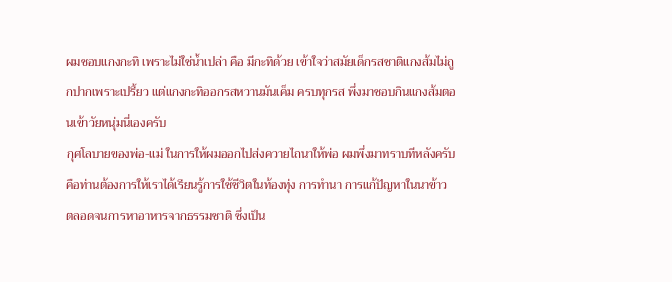ผมชอบแกงกะทิ เพราะไม่ใช่น้ำเปล่า คือ มีกะทิด้วย เข้าใจว่าสมัยเด็กรสชาติแกงส้มไม่ถูกปากเพราะเปรี้ยว แต่แกงกะทิออกรสหวานมันเค็ม ครบทุกรส พึ่งมาชอบกินแกงส้มตอนเข้าวัยหนุ่มนี่เองครับ
กุศโลบายของพ่อ-แม่ ในการให้ผมออกไปส่งควายไถนาให้พ่อ ผมพึ่งมาทราบทีหลังครับ คือท่านต้องการให้เราได้เรียนรู้การใช้ชีวิตในท้องทุ่ง การทำนา การแก้ปัญหาในนาข้าว ตลอดจนการหาอาหารจากธรรมชาติ ซึ่งเป็น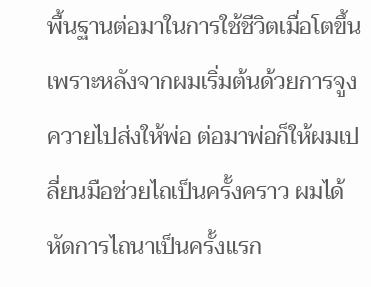พื้นฐานต่อมาในการใช้ชีวิตเมื่อโตขึ้น เพราะหลังจากผมเริ่มต้นด้วยการจูงควายไปส่งให้พ่อ ต่อมาพ่อก็ให้ผมเปลี่ยนมือช่วยไถเป็นครั้งคราว ผมได้หัดการไถนาเป็นครั้งแรก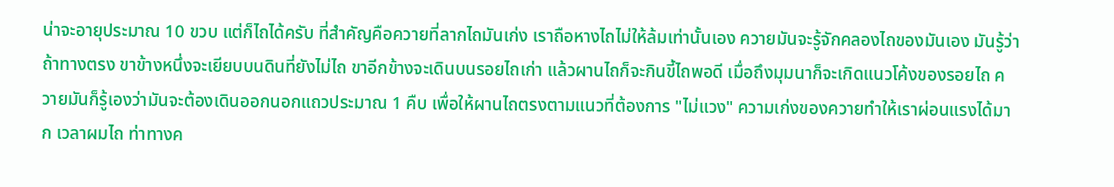น่าจะอายุประมาณ 10 ขวบ แต่ก็ไถได้ครับ ที่สำคัญคือควายที่ลากไถมันเก่ง เราถือหางไถไม่ให้ล้มเท่านั้นเอง ควายมันจะรู้จักคลองไถของมันเอง มันรู้ว่าถ้าทางตรง ขาข้างหนึ่งจะเยียบบนดินที่ยังไม่ไถ ขาอีกข้างจะเดินบนรอยไถเก่า แล้วผานไถก็จะกินขี้ไถพอดี เมื่อถึงมุมนาก็จะเกิดแนวโค้งของรอยไถ ควายมันก็รู้เองว่ามันจะต้องเดินออกนอกแถวประมาณ 1 คืบ เพื่อให้ผานไถตรงตามแนวที่ต้องการ "ไม่แวง" ความเก่งของควายทำให้เราผ่อนแรงได้มาก เวลาผมไถ ท่าทางค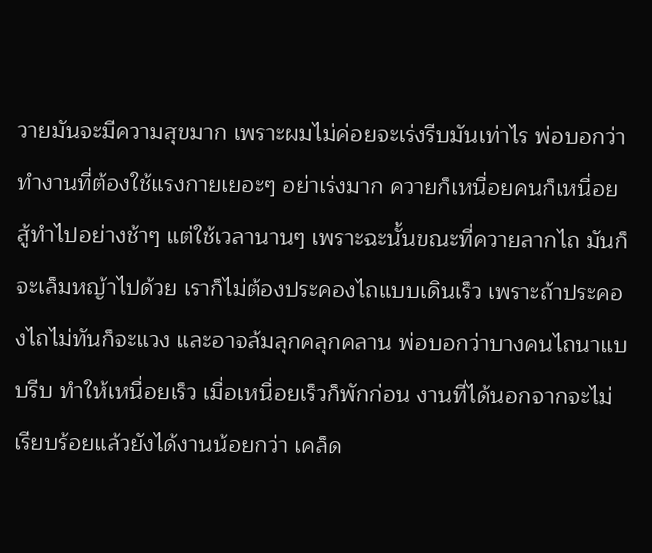วายมันจะมีความสุขมาก เพราะผมไม่ค่อยจะเร่งรีบมันเท่าไร พ่อบอกว่าทำงานที่ต้องใช้แรงกายเยอะๆ อย่าเร่งมาก ควายก็เหนื่อยคนก็เหนื่อย สู้ทำไปอย่างช้าๆ แต่ใช้เวลานานๆ เพราะฉะนั้นขณะที่ควายลากไถ มันก็จะเล็มหญ้าไปด้วย เราก็ไม่ต้องประคองไถแบบเดินเร็ว เพราะถ้าประคองไถไม่ทันก็จะแวง และอาจล้มลุกคลุกคลาน พ่อบอกว่าบางคนไถนาแบบรีบ ทำให้เหนื่อยเร็ว เมื่อเหนื่อยเร็วก็พักก่อน งานที่ได้นอกจากจะไม่เรียบร้อยแล้วยังได้งานน้อยกว่า เคล็ด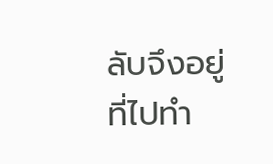ลับจึงอยู่ที่ไปทำ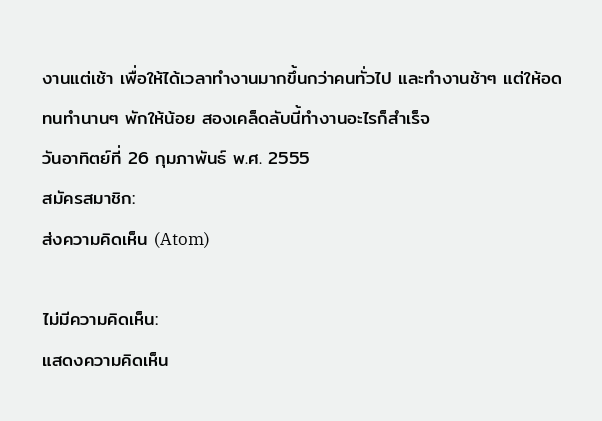งานแต่เช้า เพื่อให้ได้เวลาทำงานมากขึ้นกว่าคนทั่วไป และทำงานช้าๆ แต่ให้อดทนทำนานๆ พักให้น้อย สองเคล็ดลับนี้ทำงานอะไรก็สำเร็จ
วันอาทิตย์ที่ 26 กุมภาพันธ์ พ.ศ. 2555
สมัครสมาชิก:
ส่งความคิดเห็น (Atom)

ไม่มีความคิดเห็น:
แสดงความคิดเห็น